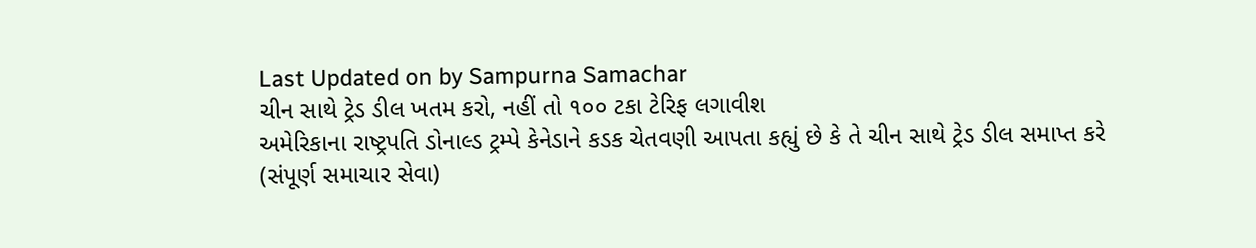Last Updated on by Sampurna Samachar
ચીન સાથે ટ્રેડ ડીલ ખતમ કરો, નહીં તો ૧૦૦ ટકા ટેરિફ લગાવીશ
અમેરિકાના રાષ્ટ્રપતિ ડોનાલ્ડ ટ્રમ્પે કેનેડાને કડક ચેતવણી આપતા કહ્યું છે કે તે ચીન સાથે ટ્રેડ ડીલ સમાપ્ત કરે
(સંપૂર્ણ સમાચાર સેવા)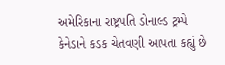અમેરિકાના રાષ્ટ્રપતિ ડોનાલ્ડ ટ્રમ્પે કેનેડાને કડક ચેતવણી આપતા કહ્યું છે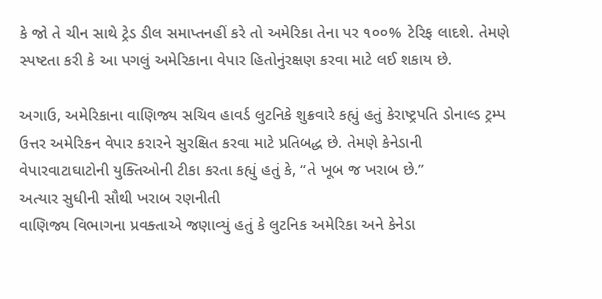કે જો તે ચીન સાથે ટ્રેડ ડીલ સમાપ્તનહીં કરે તો અમેરિકા તેના પર ૧૦૦% ટેરિફ લાદશે. તેમણે સ્પષ્ટતા કરી કે આ પગલું અમેરિકાના વેપાર હિતોનુંરક્ષણ કરવા માટે લઈ શકાય છે.

અગાઉ, અમેરિકાના વાણિજ્ય સચિવ હાવર્ડ લુટનિકે શુક્રવારે કહ્યું હતું કેરાષ્ટ્રપતિ ડોનાલ્ડ ટ્રમ્પ ઉત્તર અમેરિકન વેપાર કરારને સુરક્ષિત કરવા માટે પ્રતિબદ્ધ છે. તેમણે કેનેડાની વેપારવાટાઘાટોની યુક્તિઓની ટીકા કરતા કહ્યું હતું કે, “તે ખૂબ જ ખરાબ છે.”
અત્યાર સુધીની સૌથી ખરાબ રણનીતી
વાણિજ્ય વિભાગના પ્રવક્તાએ જણાવ્યું હતું કે લુટનિક અમેરિકા અને કેનેડા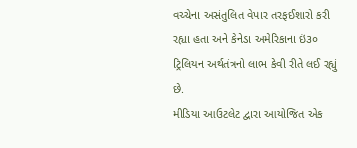વચ્ચેના અસંતુલિત વેપાર તરફઈશારો કરી રહ્યા હતા અને કેનેડા અમેરિકાના ઇં૩૦ ટ્રિલિયન અર્થતંત્રનો લાભ કેવી રીતે લઈ રહ્યું છે.
મીડિયા આઉટલેટ દ્વારા આયોજિત એક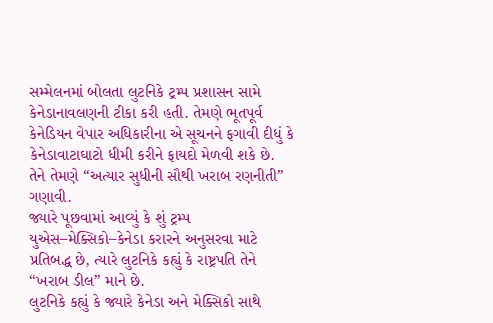સમ્મેલનમાં બોલતા લુટનિકે ટ્રમ્પ પ્રશાસન સામે કેનેડાનાવલણની ટીકા કરી હતી. તેમણે ભૂતપૂર્વ કેનેડિયન વેપાર અધિકારીના એ સૂચનને ફગાવી દીધું કે કેનેડાવાટાઘાટો ધીમી કરીને ફાયદો મેળવી શકે છે. તેને તેમણે “અત્યાર સુધીની સૌથી ખરાબ રણનીતી” ગણાવી.
જ્યારે પૂછવામાં આવ્યું કે શું ટ્રમ્પ યુએસ–મેક્સિકો–કેનેડા કરારને અનુસરવા માટે પ્રતિબદ્ધ છે, ત્યારે લુટનિકે કહ્યું કે રાષ્ટ્રપતિ તેને “ખરાબ ડીલ” માને છે.
લુટનિકે કહ્યું કે જ્યારે કેનેડા અને મેક્સિકો સાથે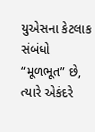યુએસના કેટલાક સંબંધો “મૂળભૂત” છે, ત્યારે એકંદરે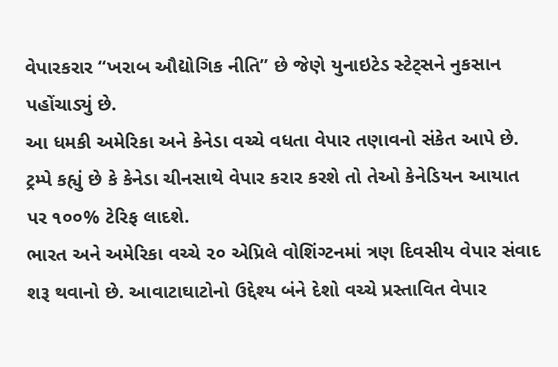વેપારકરાર “ખરાબ ઔદ્યોગિક નીતિ” છે જેણે યુનાઇટેડ સ્ટેટ્સને નુકસાન પહોંચાડ્યું છે.
આ ધમકી અમેરિકા અને કેનેડા વચ્ચે વધતા વેપાર તણાવનો સંકેત આપે છે. ટ્રમ્પે કહ્યું છે કે કેનેડા ચીનસાથે વેપાર કરાર કરશે તો તેઓ કેનેડિયન આયાત પર ૧૦૦% ટેરિફ લાદશે.
ભારત અને અમેરિકા વચ્ચે ૨૦ એપ્રિલે વોશિંગ્ટનમાં ત્રણ દિવસીય વેપાર સંવાદ શરૂ થવાનો છે. આવાટાઘાટોનો ઉદ્દેશ્ય બંને દેશો વચ્ચે પ્રસ્તાવિત વેપાર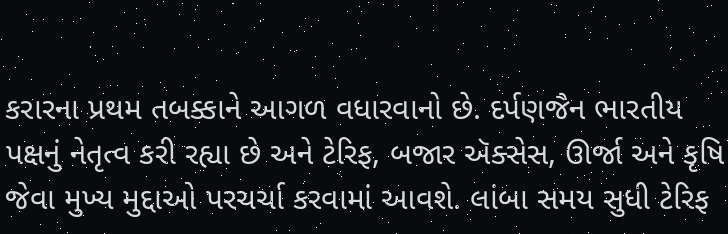કરારના પ્રથમ તબક્કાને આગળ વધારવાનો છે. દર્પણજૈન ભારતીય પક્ષનું નેતૃત્વ કરી રહ્યા છે અને ટેરિફ, બજાર ઍક્સેસ, ઊર્જા અને કૃષિ જેવા મુખ્ય મુદ્દાઓ પરચર્ચા કરવામાં આવશે. લાંબા સમય સુધી ટેરિફ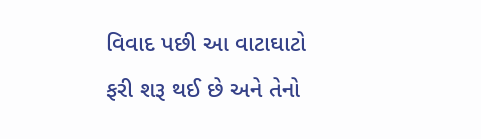વિવાદ પછી આ વાટાઘાટો ફરી શરૂ થઈ છે અને તેનો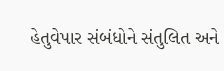હેતુવેપાર સંબંધોને સંતુલિત અને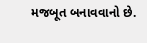મજબૂત બનાવવાનો છે.